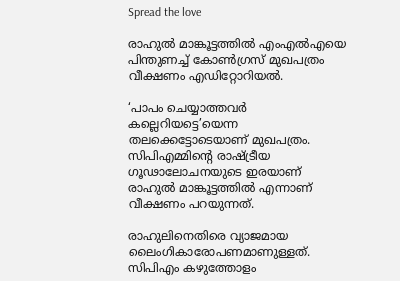Spread the love

രാഹുല്‍ മാങ്കൂട്ടത്തില്‍ എംഎല്‍എയെ പിന്തുണച്ച് കോണ്‍ഗ്രസ് മുഖപത്രം വീക്ഷണം എഡിറ്റോറിയല്‍.

‘പാപം ചെയ്യാത്തവര്‍ കല്ലെറിയട്ടെ’യെന്ന തലക്കെട്ടോടെയാണ് മുഖപത്രം. സിപിഎമ്മിന്റെ രാഷ്ട്രീയ ഗൂഢാലോചനയുടെ ഇരയാണ് രാഹുല്‍ മാങ്കൂട്ടത്തില്‍ എന്നാണ് വീക്ഷണം പറയുന്നത്.

രാഹുലിനെതിരെ വ്യാജമായ ലൈംഗികാരോപണമാണുള്ളത്. സിപിഎം കഴുത്തോളം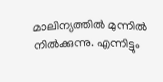മാലിന്യത്തില്‍ മുന്നില്‍ നില്‍ക്കുന്നു. എന്നിട്ടും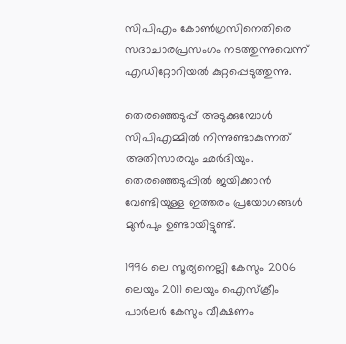സിപിഎം കോണ്‍ഗ്രസിനെതിരെ സദാചാരപ്രസംഗം നടത്തുന്നുവെന്ന് എഡിറ്റോറിയല്‍ കുറ്റപ്പെടുത്തുന്നു.

തെരഞ്ഞെടുപ്പ് അടുക്കുമ്പോള്‍ സിപിഎമ്മില്‍ നിന്നുണ്ടാകുന്നത് അതിസാരവും ഛര്‍ദിയും. തെരഞ്ഞെടുപ്പില്‍ ജയിക്കാന്‍ വേണ്ടിയുള്ള ഇത്തരം പ്രയോഗങ്ങള്‍ മുന്‍പും ഉണ്ടായിട്ടുണ്ട്.

1996 ലെ സൂര്യനെല്ലി കേസും 2006 ലെയും 2011 ലെയും ഐസ്‌ക്രീം പാര്‍ലര്‍ കേസും വീക്ഷണം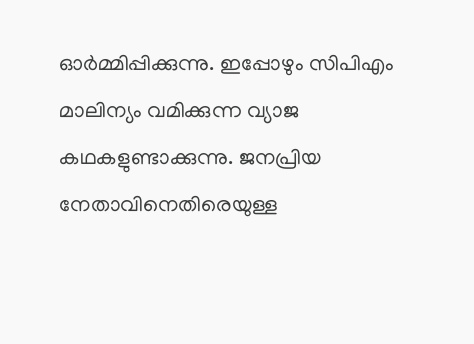ഓര്‍മ്മിപ്പിക്കുന്നു. ഇപ്പോഴും സിപിഎം മാലിന്യം വമിക്കുന്ന വ്യാജ കഥകളുണ്ടാക്കുന്നു. ജനപ്രിയ നേതാവിനെതിരെയുള്ള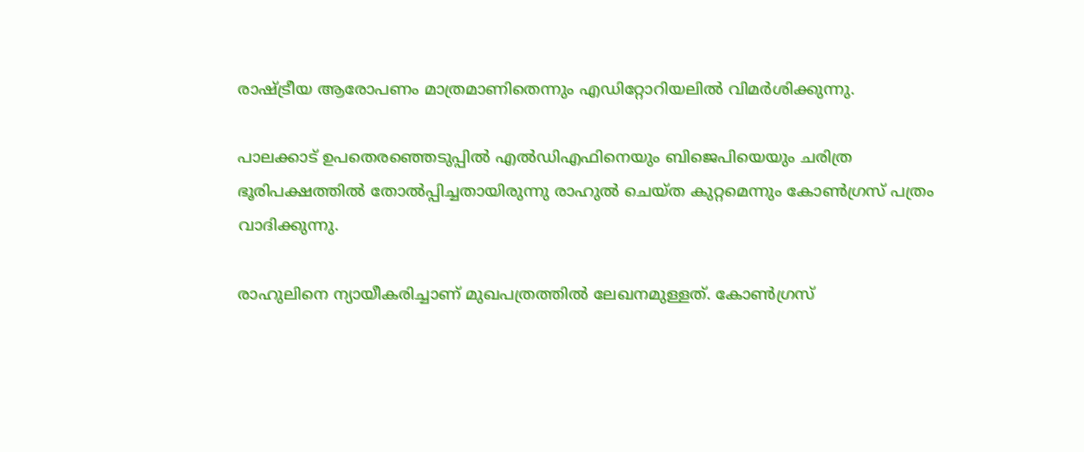രാഷ്ട്രീയ ആരോപണം മാത്രമാണിതെന്നും എഡിറ്റോറിയലില്‍ വിമര്‍ശിക്കുന്നു.

പാലക്കാട് ഉപതെരഞ്ഞെടുപ്പില്‍ എല്‍ഡിഎഫിനെയും ബിജെപിയെയും ചരിത്ര ഭൂരിപക്ഷത്തില്‍ തോല്‍പ്പിച്ചതായിരുന്നു രാഹുല്‍ ചെയ്ത കുറ്റമെന്നും കോണ്‍ഗ്രസ് പത്രം വാദിക്കുന്നു.

രാഹുലിനെ ന്യായീകരിച്ചാണ് മുഖപത്രത്തില്‍ ലേഖനമുള്ളത്. കോണ്‍ഗ്രസ്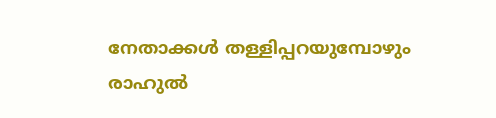നേതാക്കള്‍ തള്ളിപ്പറയുമ്പോഴും രാഹുല്‍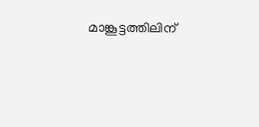മാങ്കൂട്ടത്തിലിന്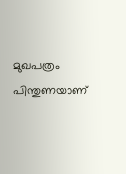മുഖപത്രം പിന്തുണയാണ്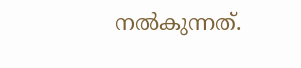നല്‍കുന്നത്.